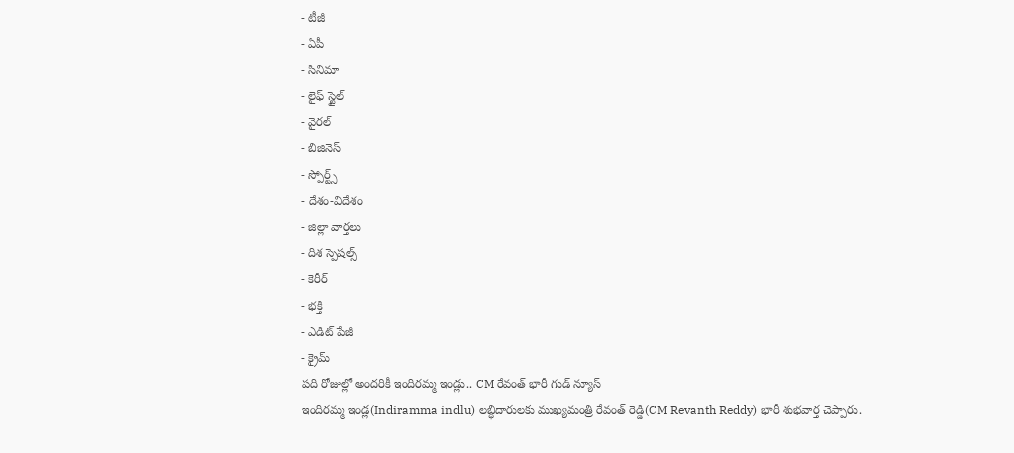- టీజీ
- ఏపీ
- సినిమా
- లైఫ్ స్టైల్
- వైరల్
- బిజినెస్
- స్పోర్ట్స్
- దేశం-విదేశం
- జిల్లా వార్తలు
- దిశ స్పెషల్స్
- కెరీర్
- భక్తి
- ఎడిట్ పేజీ
- క్రైమ్
పది రోజుల్లో అందరికీ ఇందిరమ్మ ఇండ్లు.. CM రేవంత్ భారీ గుడ్ న్యూస్
ఇందిరమ్మ ఇండ్ల(Indiramma indlu) లబ్ధిదారులకు ముఖ్యమంత్రి రేవంత్ రెడ్డి(CM Revanth Reddy) భారీ శుభవార్త చెప్పారు.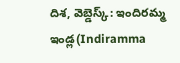దిశ, వెబ్డెస్క్: ఇందిరమ్మ ఇండ్ల(Indiramma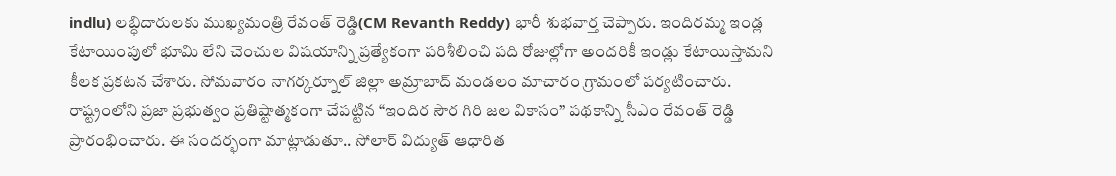indlu) లబ్ధిదారులకు ముఖ్యమంత్రి రేవంత్ రెడ్డి(CM Revanth Reddy) భారీ శుభవార్త చెప్పారు. ఇందిరమ్మ ఇండ్ల కేటాయింపులో భూమి లేని చెంచుల విషయాన్ని ప్రత్యేకంగా పరిశీలించి పది రోజుల్లోగా అందరికీ ఇండ్లు కేటాయిస్తామని కీలక ప్రకటన చేశారు. సోమవారం నాగర్కర్నూల్ జిల్లా అమ్రాబాద్ మండలం మాచారం గ్రామంలో పర్యటించారు. రాష్ట్రంలోని ప్రజా ప్రభుత్వం ప్రతిష్టాత్మకంగా చేపట్టిన “ఇందిర సౌర గిరి జల వికాసం” పథకాన్ని సీఎం రేవంత్ రెడ్డి ప్రారంభించారు. ఈ సందర్భంగా మాట్లాడుతూ.. సోలార్ విద్యుత్ ఆధారిత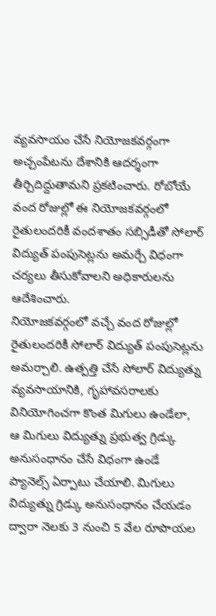వ్యవసాయం చేసే నియోజకవర్గంగా అచ్చంపేటను దేశానికి ఆదర్శంగా తీర్చిదిద్దుతామని ప్రకటించారు. రోబోయే వంద రోజుల్లో ఈ నియోజకవర్గంలో రైతులందరికీ వందశాతం సబ్సిడీతో సోలార్ విద్యుత్ పంపుసెట్లను అమర్చే విధంగా చర్యలు తీసుకోవాలని అధికారులను ఆదేశించారు.
నియోజకవర్గంలో వచ్చే వంద రోజుల్లో రైతులందరికీ సోలార్ విద్యుత్ పంపుసెట్లను అమర్చాలి. ఉత్పత్తి చేసే సోలార్ విద్యుత్ను వ్యవసాయానికి, గృహావసరాలకు వినియోగించగా కొంత మిగులు ఉండేలా, ఆ మిగులు విద్యుత్ను ప్రభుత్వ గ్రిడ్కు అనుసంధానం చేసే విధంగా ఉండే ప్యానెల్స్ ఏర్పాటు చేయాలి. మిగులు విద్యుత్ను గ్రిడ్కు అనుసంధానం చేయడం ద్వారా నెలకు 3 నుంచి 5 వేల రూపాయల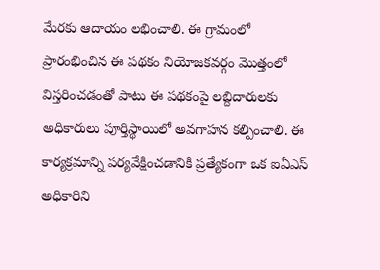మేరకు ఆదాయం లభించాలి. ఈ గ్రామంలో ప్రారంభించిన ఈ పథకం నియోజకవర్గం మొత్తంలో విస్తరించడంతో పాటు ఈ పథకంపై లబ్దిదారులకు అధికారులు పూర్తిస్థాయిలో అవగాహన కల్పించాలి. ఈ కార్యక్రమాన్ని పర్యవేక్షించడానికి ప్రత్యేకంగా ఒక ఐఏఎస్ అధికారిని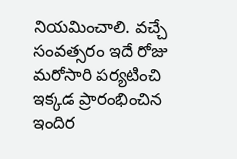నియమించాలి. వచ్చే సంవత్సరం ఇదే రోజు మరోసారి పర్యటించి ఇక్కడ ప్రారంభించిన ఇందిర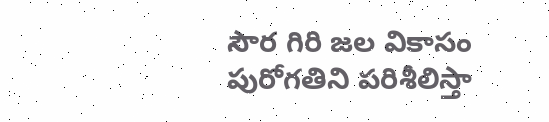సౌర గిరి జల వికాసం పురోగతిని పరిశీలిస్తా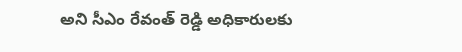అని సీఎం రేవంత్ రెడ్డి అధికారులకు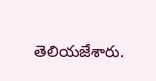తెలియజేశారు.